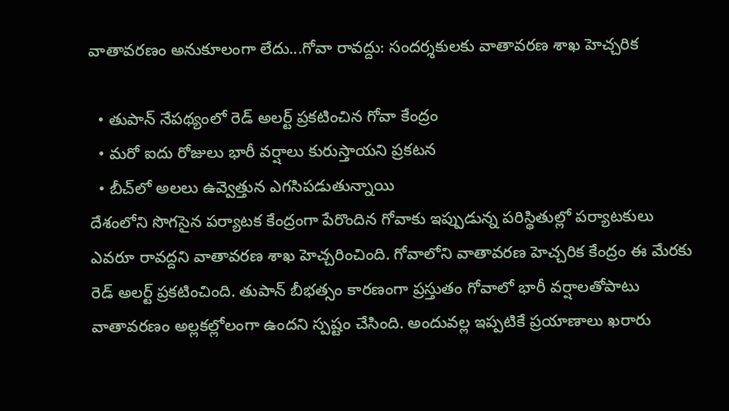వాతావరణం అనుకూలంగా లేదు...గోవా రావద్దు: సందర్శకులకు వాతావరణ శాఖ హెచ్చరిక

  • తుపాన్‌ నేపథ్యంలో రెడ్‌ అలర్ట్‌ ప్రకటించిన గోవా కేంద్రం
  • మరో ఐదు రోజులు భారీ వర్షాలు కురుస్తాయని ప్రకటన
  • బీచ్‌లో అలలు ఉవ్వెత్తున ఎగసిపడుతున్నాయి
దేశంలోని సొగసైన పర్యాటక కేంద్రంగా పేరొందిన గోవాకు ఇప్పుడున్న పరిస్థితుల్లో పర్యాటకులు ఎవరూ రావద్దని వాతావరణ శాఖ హెచ్చరించింది. గోవాలోని వాతావరణ హెచ్చరిక కేంద్రం ఈ మేరకు రెడ్‌ అలర్ట్‌ ప్రకటించింది. తుపాన్‌ బీభత్సం కారణంగా ప్రస్తుతం గోవాలో భారీ వర్షాలతోపాటు వాతావరణం అల్లకల్లోలంగా ఉందని స్పష్టం చేసింది. అందువల్ల ఇప్పటికే ప్రయాణాలు ఖరారు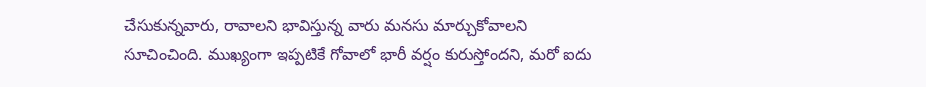చేసుకున్నవారు, రావాలని భావిస్తున్న వారు మనసు మార్చుకోవాలని సూచించింది. ముఖ్యంగా ఇప్పటికే గోవాలో భారీ వర్షం కురుస్తోందని, మరో ఐదు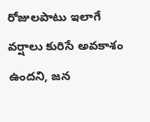రోజులపాటు ఇలాగే వర్షాలు కురిసే అవకాశం ఉందని, జన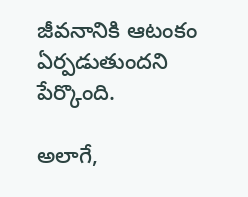జీవనానికి ఆటంకం ఏర్పడుతుందని పేర్కొంది.

అలాగే,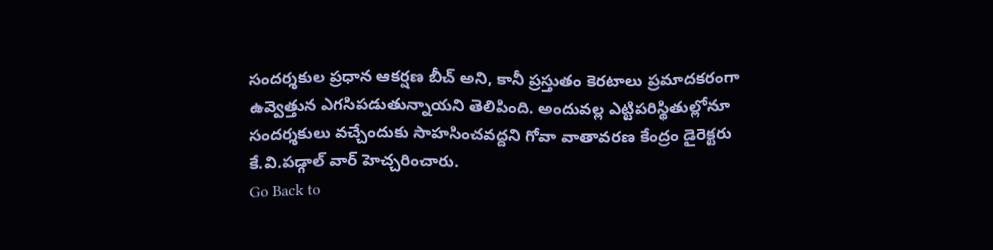సందర్శకుల ప్రధాన ఆకర్షణ బీచ్‌ అని, కానీ ప్రస్తుతం కెరటాలు ప్రమాదకరంగా ఉవ్వెత్తున ఎగసిపడుతున్నాయని తెలిపింది. అందువల్ల ఎట్టిపరిస్థితుల్లోనూ సందర్శకులు వచ్చేందుకు సాహసించవద్దని గోవా వాతావరణ కేంద్రం డైరెక్టరు కే.వి.పడ్గాల్ వార్ హెచ్చరించారు.
Go Back to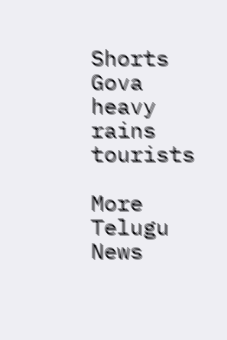Shorts
Gova
heavy rains
tourists

More Telugu News